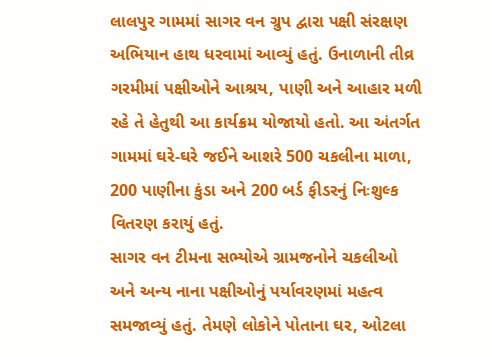લાલપુર ગામમાં સાગર વન ગ્રુપ દ્વારા પક્ષી સંરક્ષણ અભિયાન હાથ ધરવામાં આવ્યું હતું. ઉનાળાની તીવ્ર ગરમીમાં પક્ષીઓને આશ્રય, પાણી અને આહાર મળી રહે તે હેતુથી આ કાર્યક્રમ યોજાયો હતો. આ અંતર્ગત ગામમાં ઘરે-ઘરે જઈને આશરે 500 ચકલીના માળા, 200 પાણીના કુંડા અને 200 બર્ડ ફીડરનું નિઃશુલ્ક વિતરણ કરાયું હતું.
સાગર વન ટીમના સભ્યોએ ગ્રામજનોને ચકલીઓ અને અન્ય નાના પક્ષીઓનું પર્યાવરણમાં મહત્વ સમજાવ્યું હતું. તેમણે લોકોને પોતાના ઘર, ઓટલા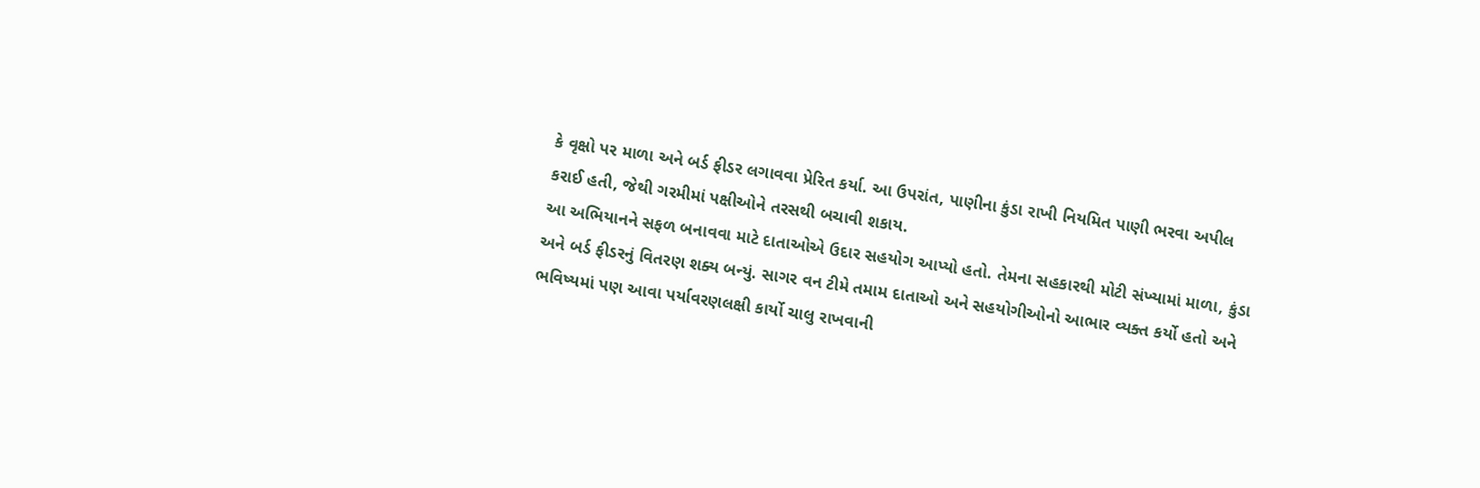કે વૃક્ષો પર માળા અને બર્ડ ફીડર લગાવવા પ્રેરિત કર્યા. આ ઉપરાંત, પાણીના કુંડા રાખી નિયમિત પાણી ભરવા અપીલ કરાઈ હતી, જેથી ગરમીમાં પક્ષીઓને તરસથી બચાવી શકાય.
આ અભિયાનને સફળ બનાવવા માટે દાતાઓએ ઉદાર સહયોગ આપ્યો હતો. તેમના સહકારથી મોટી સંખ્યામાં માળા, કુંડા અને બર્ડ ફીડરનું વિતરણ શક્ય બન્યું. સાગર વન ટીમે તમામ દાતાઓ અને સહયોગીઓનો આભાર વ્યક્ત કર્યો હતો અને ભવિષ્યમાં પણ આવા પર્યાવરણલક્ષી કાર્યો ચાલુ રાખવાની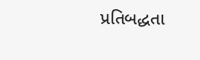પ્રતિબદ્ધતા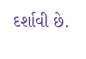દર્શાવી છે.